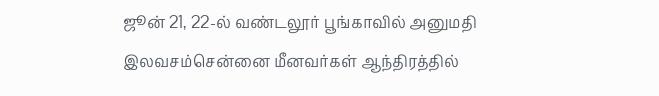ஜூன் 21, 22-ல் வண்டலூர் பூங்காவில் அனுமதி இலவசம்சென்னை மீனவர்கள் ஆந்திரத்தில்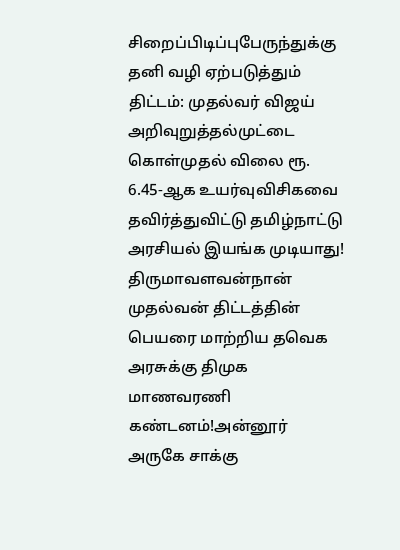சிறைப்பிடிப்புபேருந்துக்கு தனி வழி ஏற்படுத்தும் திட்டம்: முதல்வர் விஜய் அறிவுறுத்தல்முட்டை கொள்முதல் விலை ரூ. 6.45-ஆக உயர்வுவிசிகவை தவிர்த்துவிட்டு தமிழ்நாட்டு அரசியல் இயங்க முடியாது! திருமாவளவன்நான் முதல்வன் திட்டத்தின் பெயரை மாற்றிய தவெக அரசுக்கு திமுக மாணவரணி கண்டனம்!அன்னூர் அருகே சாக்கு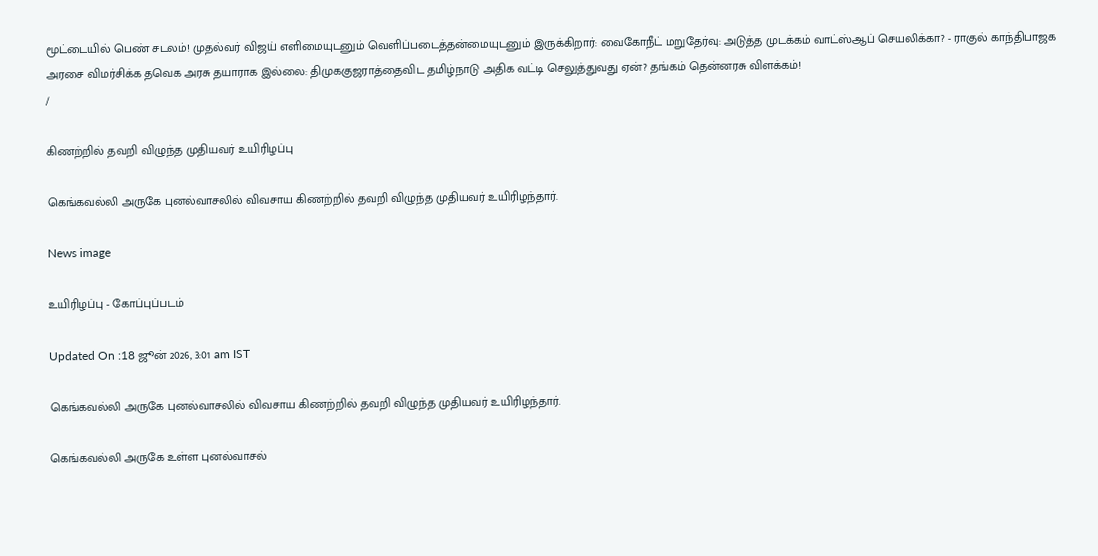மூட்டையில் பெண் சடலம்! முதல்வர் விஜய் எளிமையுடனும் வெளிப்படைத்தன்மையுடனும் இருக்கிறார்: வைகோநீட் மறுதேர்வு: அடுத்த முடக்கம் வாட்ஸ்ஆப் செயலிக்கா? - ராகுல் காந்திபாஜக அரசை விமர்சிக்க தவெக அரசு தயாராக இல்லை: திமுககுஜராத்தைவிட தமிழ்நாடு அதிக வட்டி செலுத்துவது ஏன்? தங்கம் தென்னரசு விளக்கம்!
/

கிணற்றில் தவறி விழுந்த முதியவர் உயிரிழப்பு

கெங்கவல்லி அருகே புனல்வாசலில் விவசாய கிணற்றில் தவறி விழுந்த முதியவர் உயிரிழந்தார்.

News image

உயிரிழப்பு - கோப்புப்படம்

Updated On :18 ஜூன் 2026, 3:01 am IST

கெங்கவல்லி அருகே புனல்வாசலில் விவசாய கிணற்றில் தவறி விழுந்த முதியவர் உயிரிழந்தார்.

கெங்கவல்லி அருகே உள்ள புனல்வாசல்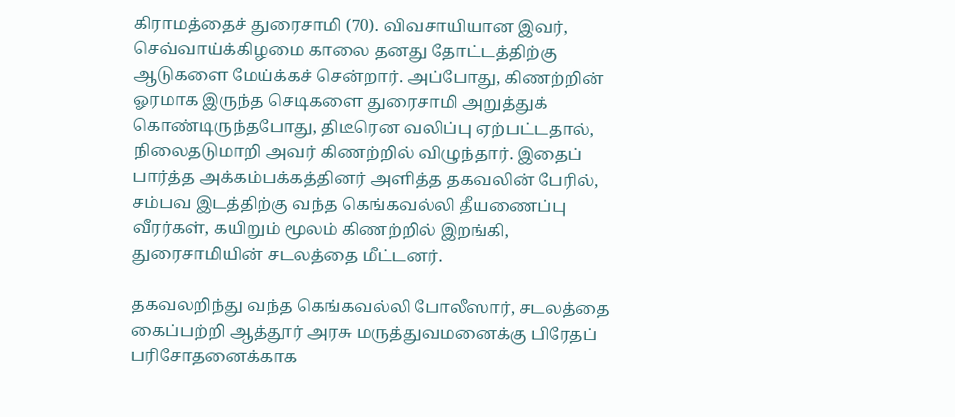கிராமத்தைச் துரைசாமி (70). விவசாயியான இவர், செவ்வாய்க்கிழமை காலை தனது தோட்டத்திற்கு ஆடுகளை மேய்க்கச் சென்றார். அப்போது, கிணற்றின் ஓரமாக இருந்த செடிகளை துரைசாமி அறுத்துக் கொண்டிருந்தபோது, திடீரென வலிப்பு ஏற்பட்டதால், நிலைதடுமாறி அவர் கிணற்றில் விழுந்தார். இதைப் பார்த்த அக்கம்பக்கத்தினர் அளித்த தகவலின் பேரில், சம்பவ இடத்திற்கு வந்த கெங்கவல்லி தீயணைப்பு வீரர்கள், கயிறும் மூலம் கிணற்றில் இறங்கி, துரைசாமியின் சடலத்தை மீட்டனர்.

தகவலறிந்து வந்த கெங்கவல்லி போலீஸார், சடலத்தை கைப்பற்றி ஆத்தூர் அரசு மருத்துவமனைக்கு பிரேதப் பரிசோதனைக்காக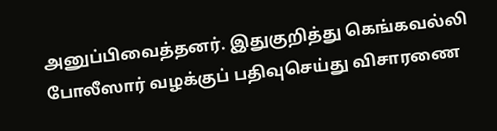அனுப்பிவைத்தனர். இதுகுறித்து கெங்கவல்லி போலீஸார் வழக்குப் பதிவுசெய்து விசாரணை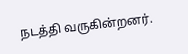நடத்தி வருகின்றனர்.